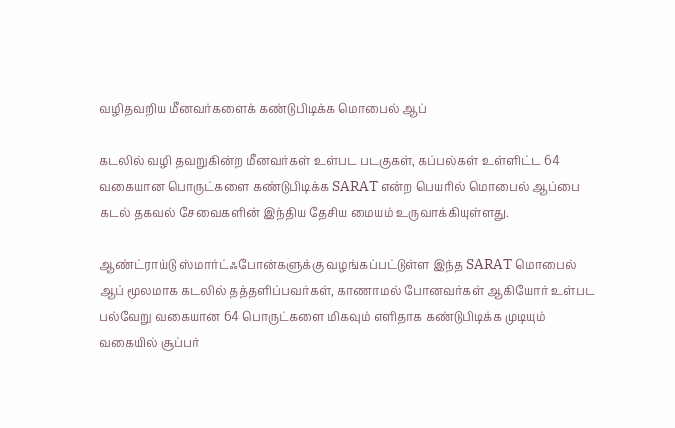வழிதவறிய மீனவர்களைக் கண்டுபிடிக்க மொபைல் ஆப்

கடலில் வழி தவறுகின்ற மீனவர்கள் உள்பட படகுகள், கப்பல்கள் உள்ளிட்ட 64 வகையான பொருட்களை கண்டுபிடிக்க SARAT என்ற பெயரில் மொபைல் ஆப்பை கடல் தகவல் சேவைகளின் இந்திய தேசிய மையம் உருவாக்கியுள்ளது.

ஆண்ட்ராய்டு ஸ்மார்ட்ஃபோன்களுக்கு வழங்கப்பட்டுள்ள இந்த SARAT மொபைல் ஆப் மூலமாக கடலில் தத்தளிப்பவர்கள், காணாமல் போனவர்கள் ஆகியோர் உள்பட பல்வேறு வகையான 64 பொருட்களை மிகவும் எளிதாக கண்டுபிடிக்க முடியும் வகையில் சூப்பர்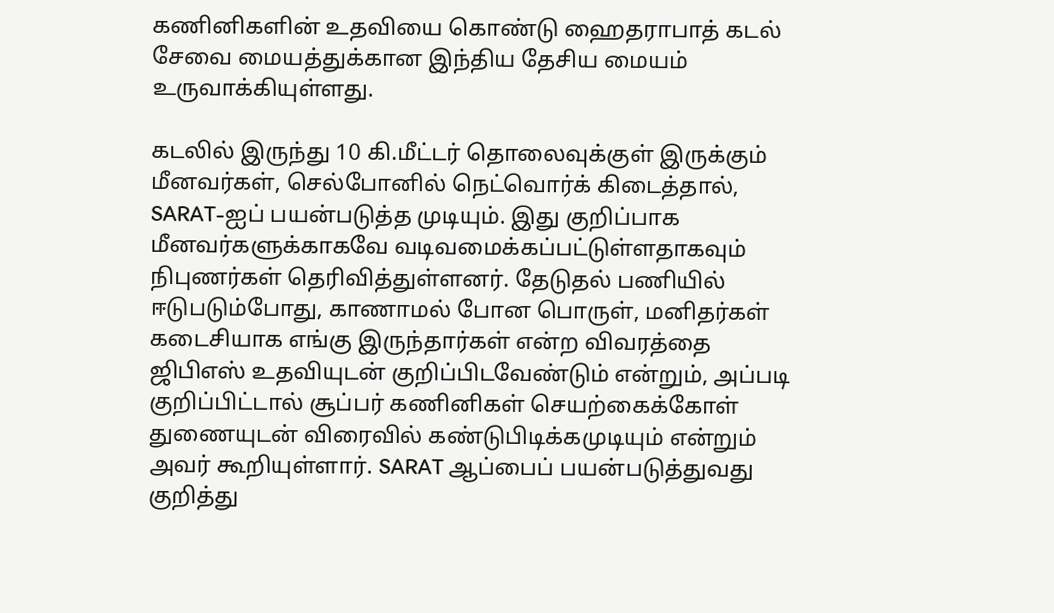கணினிகளின் உதவியை கொண்டு ஹைதராபாத் கடல் சேவை மையத்துக்கான இந்திய தேசிய மையம் உருவாக்கியுள்ளது.

கடலில் இருந்து 10 கி.மீட்டர் தொலைவுக்குள் இருக்கும் மீனவர்கள், செல்போனில் நெட்வொர்க் கிடைத்தால், SARAT-ஐப் பயன்படுத்த முடியும். இது குறிப்பாக மீனவர்களுக்காகவே வடிவமைக்கப்பட்டுள்ளதாகவும் நிபுணர்கள் தெரிவித்துள்ளனர். தேடுதல் பணியில் ஈடுபடும்போது, காணாமல் போன பொருள், மனிதர்கள் கடைசியாக எங்கு இருந்தார்கள் என்ற விவரத்தை ஜிபிஎஸ் உதவியுடன் குறிப்பிடவேண்டும் என்றும், அப்படி குறிப்பிட்டால் சூப்பர் கணினிகள் செயற்கைக்கோள் துணையுடன் விரைவில் கண்டுபிடிக்கமுடியும் என்றும் அவர் கூறியுள்ளார். SARAT ஆப்பைப் பயன்படுத்துவது குறித்து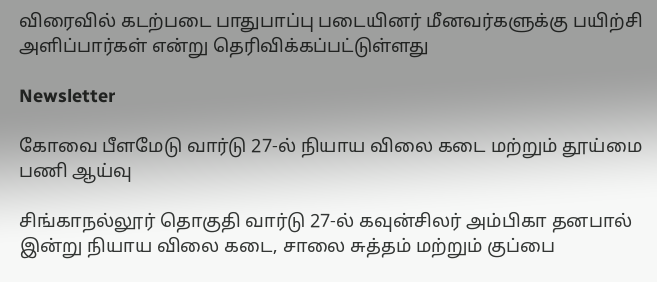விரைவில் கடற்படை பாதுபாப்பு படையினர் மீனவர்களுக்கு பயிற்சி அளிப்பார்கள் என்று தெரிவிக்கப்பட்டுள்ளது

Newsletter

கோவை பீளமேடு வார்டு 27-ல் நியாய விலை கடை மற்றும் தூய்மை பணி ஆய்வு

சிங்காநல்லூர் தொகுதி வார்டு 27-ல் கவுன்சிலர் அம்பிகா தனபால் இன்று நியாய விலை கடை, சாலை சுத்தம் மற்றும் குப்பை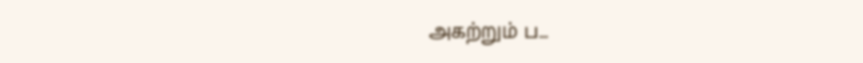அகற்றும் ப...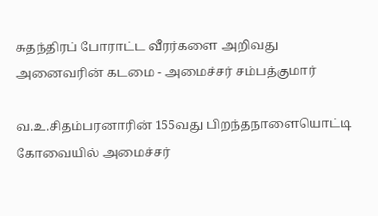சுதந்திரப் போராட்ட வீரர்களை அறிவது அனைவரின் கடமை - அமைச்சர் சம்பத்குமார்

வ.உ.சிதம்பரனாரின் 155வது பிறந்தநாளையொட்டி கோவையில் அமைச்சர்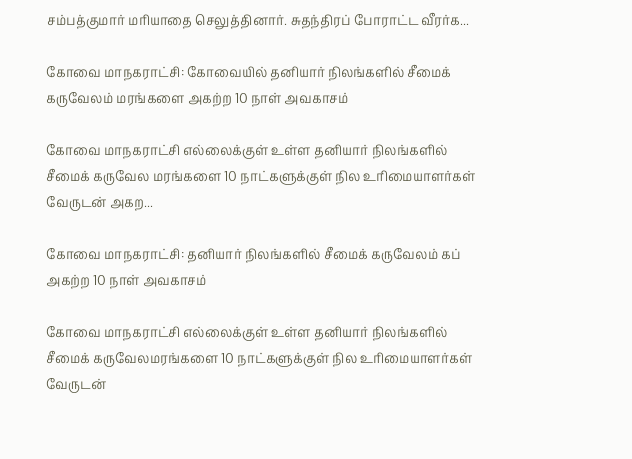சம்பத்குமார் மரியாதை செலுத்தினார். சுதந்திரப் போராட்ட வீரர்க...

கோவை மாநகராட்சி: கோவையில் தனியார் நிலங்களில் சீமைக் கருவேலம் மரங்களை அகற்ற 10 நாள் அவகாசம்

கோவை மாநகராட்சி எல்லைக்குள் உள்ள தனியார் நிலங்களில் சீமைக் கருவேல மரங்களை 10 நாட்களுக்குள் நில உரிமையாளர்கள் வேருடன் அகற...

கோவை மாநகராட்சி: தனியார் நிலங்களில் சீமைக் கருவேலம் கப் அகற்ற 10 நாள் அவகாசம்

கோவை மாநகராட்சி எல்லைக்குள் உள்ள தனியார் நிலங்களில் சீமைக் கருவேலமரங்களை 10 நாட்களுக்குள் நில உரிமையாளர்கள் வேருடன்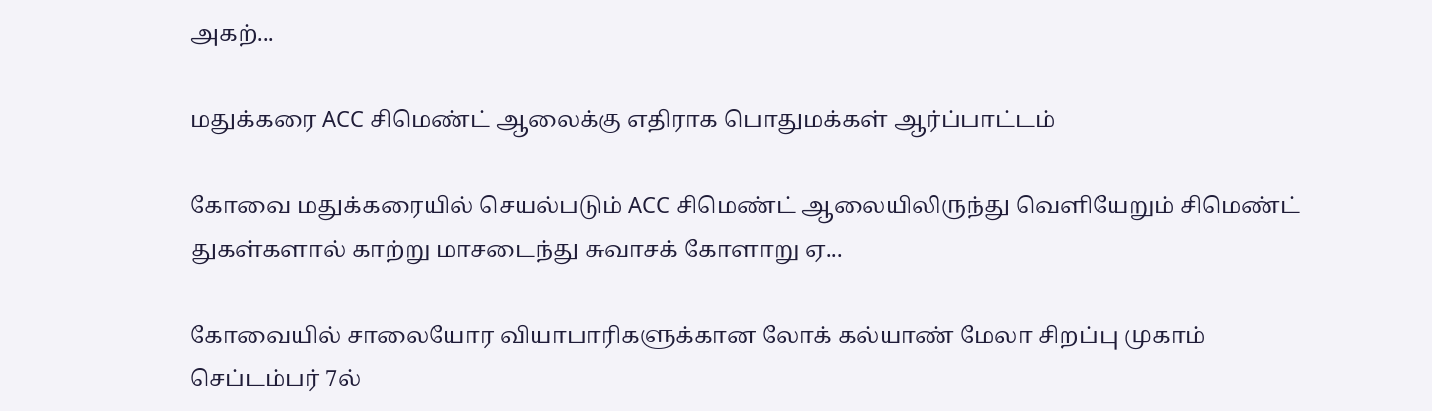அகற்...

மதுக்கரை ACC சிமெண்ட் ஆலைக்கு எதிராக பொதுமக்கள் ஆர்ப்பாட்டம்

கோவை மதுக்கரையில் செயல்படும் ACC சிமெண்ட் ஆலையிலிருந்து வெளியேறும் சிமெண்ட் துகள்களால் காற்று மாசடைந்து சுவாசக் கோளாறு ஏ...

கோவையில் சாலையோர வியாபாரிகளுக்கான லோக் கல்யாண் மேலா சிறப்பு முகாம் செப்டம்பர் 7ல்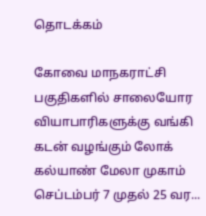தொடக்கம்

கோவை மாநகராட்சி பகுதிகளில் சாலையோர வியாபாரிகளுக்கு வங்கி கடன் வழங்கும் லோக் கல்யாண் மேலா முகாம் செப்டம்பர் 7 முதல் 25 வர...